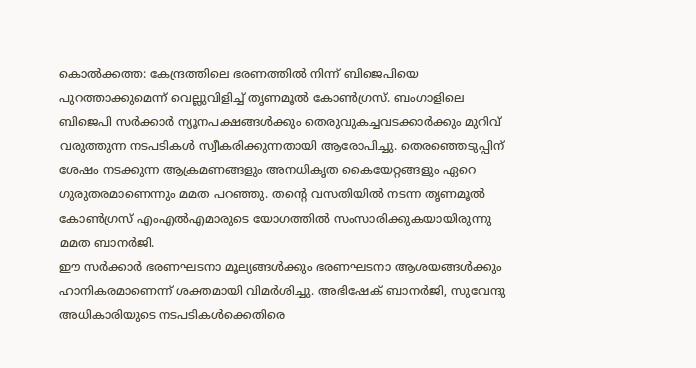കൊൽക്കത്ത: കേന്ദ്രത്തിലെ ഭരണത്തിൽ നിന്ന് ബിജെപിയെ പുറത്താക്കുമെന്ന് വെല്ലുവിളിച്ച് തൃണമൂൽ കോൺഗ്രസ്. ബംഗാളിലെ ബിജെപി സർക്കാർ ന്യൂനപക്ഷങ്ങൾക്കും തെരുവുകച്ചവടക്കാർക്കും മുറിവ് വരുത്തുന്ന നടപടികൾ സ്വീകരിക്കുന്നതായി ആരോപിച്ചു. തെരഞ്ഞെടുപ്പിന് ശേഷം നടക്കുന്ന ആക്രമണങ്ങളും അനധികൃത കൈയേറ്റങ്ങളും ഏറെ ഗുരുതരമാണെന്നും മമത പറഞ്ഞു. തൻ്റെ വസതിയിൽ നടന്ന തൃണമൂൽ കോൺഗ്രസ് എംഎൽഎമാരുടെ യോഗത്തിൽ സംസാരിക്കുകയായിരുന്നു മമത ബാനർജി.
ഈ സർക്കാർ ഭരണഘടനാ മൂല്യങ്ങൾക്കും ഭരണഘടനാ ആശയങ്ങൾക്കും ഹാനികരമാണെന്ന് ശക്തമായി വിമർശിച്ചു. അഭിഷേക് ബാനർജി, സുവേന്ദു അധികാരിയുടെ നടപടികൾക്കെതിരെ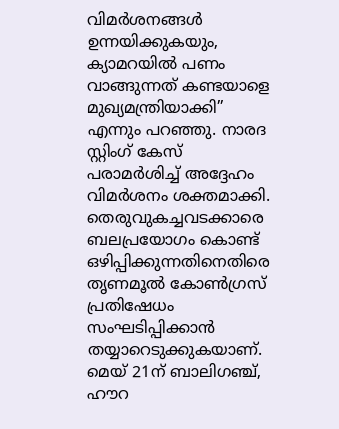വിമർശനങ്ങൾ ഉന്നയിക്കുകയും, ക്യാമറയിൽ പണം വാങ്ങുന്നത് കണ്ടയാളെ മുഖ്യമന്ത്രിയാക്കി” എന്നും പറഞ്ഞു. നാരദ സ്റ്റിംഗ് കേസ് പരാമർശിച്ച് അദ്ദേഹം വിമർശനം ശക്തമാക്കി.
തെരുവുകച്ചവടക്കാരെ ബലപ്രയോഗം കൊണ്ട് ഒഴിപ്പിക്കുന്നതിനെതിരെ തൃണമൂൽ കോൺഗ്രസ് പ്രതിഷേധം സംഘടിപ്പിക്കാൻ തയ്യാറെടുക്കുകയാണ്. മെയ് 21ന് ബാലിഗഞ്ച്, ഹൗറ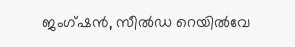ജംഗ്ഷൻ, സീൽഡ റെയിൽവേ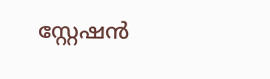സ്റ്റേഷൻ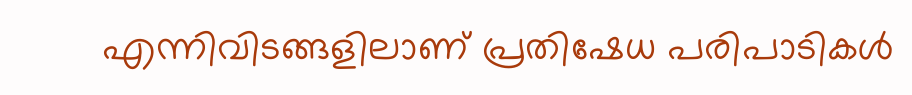എന്നിവിടങ്ങളിലാണ് പ്രതിഷേധ പരിപാടികൾ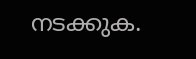നടക്കുക.